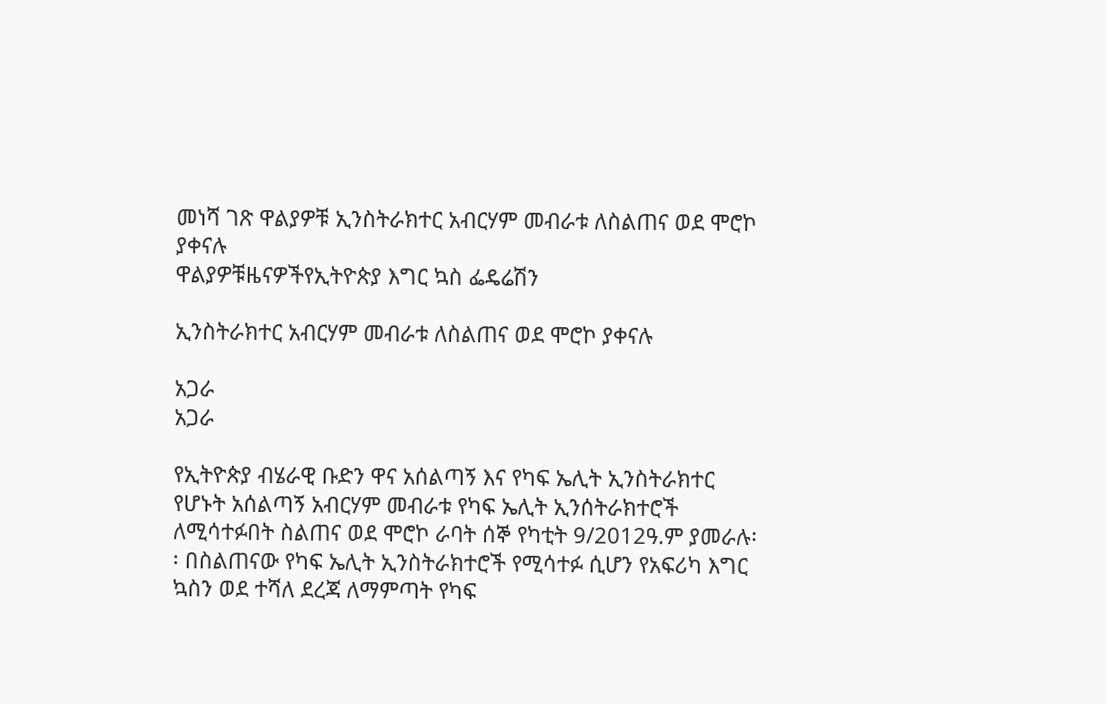መነሻ ገጽ ዋልያዎቹ ኢንስትራክተር አብርሃም መብራቱ ለስልጠና ወደ ሞሮኮ ያቀናሉ
ዋልያዎቹዜናዎችየኢትዮጵያ እግር ኳስ ፌዴሬሽን

ኢንስትራክተር አብርሃም መብራቱ ለስልጠና ወደ ሞሮኮ ያቀናሉ

አጋራ
አጋራ

የኢትዮጵያ ብሄራዊ ቡድን ዋና አሰልጣኝ እና የካፍ ኤሊት ኢንስትራክተር የሆኑት አሰልጣኝ አብርሃም መብራቱ የካፍ ኤሊት ኢንሰትራክተሮች ለሚሳተፉበት ስልጠና ወደ ሞሮኮ ራባት ሰኞ የካቲት 9/2012ዓ.ም ያመራሉ፡፡ በስልጠናው የካፍ ኤሊት ኢንስትራክተሮች የሚሳተፉ ሲሆን የአፍሪካ እግር ኳስን ወደ ተሻለ ደረጃ ለማምጣት የካፍ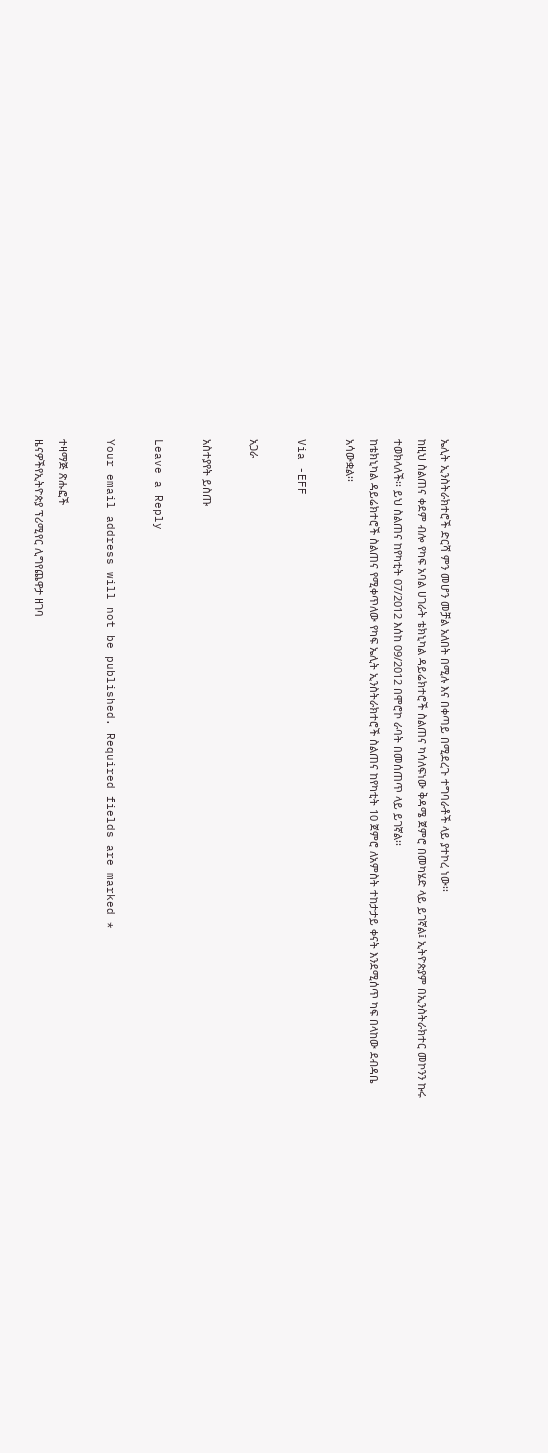ኤሊት ኢንስትራክተሮች ድርሻ ምን መሆን መቻል አለበት በሚሉ እና በቀጣይ በሚደረጉ ተግባራቶች ላይ ያተኮረ ነው፡፡
ከዚህ ስልጠና ቀደም ብሎ የካፍ አባል ሀገራት ቴክኒካል ዳይሬክተሮች ስልጠና ካሳለፍነው ቅዳሜ ጀምሮ በመካሄድ ላይ ይገኛል፤ ኢትዮጵያም በኢንስትራክተር መኮንን ኩሩ ተወክላለች፡፡ ይህ ስልጠና ከየካቲት 07/2012 እሰከ 09/2012 በሞሮኮ ራባት በመሰጠጥ ላይ ይገኛል፡፡
ከቴክኒካል ዳይሬክተሮች ስልጠና የሚቀጥለው የካፍ ኤሊት ኢንስትራክተሮች ስልጠና ከየካቲት 10 ጀምሮ ለአምስት ተከታታይ ቀናት እንደሚሰጥ ካፍ በላከው ደብዳቤ አሳውቋል፡፡

Via -EFF

አጋራ

አስተያየት ይስጡ

Leave a Reply

Your email address will not be published. Required fields are marked *

ተዛማጅ ጽሑፎች
ዜናዎችየኢትዮጵያ ፕሪሚየር ሊግየጨዋታ ዘገባ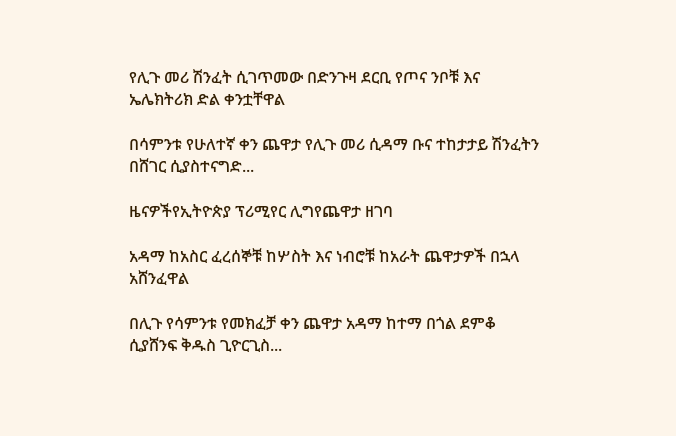የሊጉ መሪ ሽንፈት ሲገጥመው በድንጉዛ ደርቢ የጦና ንቦቹ እና ኤሌክትሪክ ድል ቀንቷቸዋል

በሳምንቱ የሁለተኛ ቀን ጨዋታ የሊጉ መሪ ሲዳማ ቡና ተከታታይ ሽንፈትን በሸገር ሲያስተናግድ...

ዜናዎችየኢትዮጵያ ፕሪሚየር ሊግየጨዋታ ዘገባ

አዳማ ከአስር ፈረሰኞቹ ከሦስት እና ነብሮቹ ከአራት ጨዋታዎች በኋላ አሸንፈዋል

በሊጉ የሳምንቱ የመክፈቻ ቀን ጨዋታ አዳማ ከተማ በጎል ደምቆ ሲያሸንፍ ቅዱስ ጊዮርጊስ...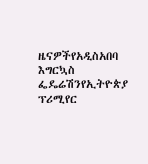ዜናዎችየአዲስአበባ እግርኳስ ፌዴሬሽንየኢትዮጵያ ፕሪሚየር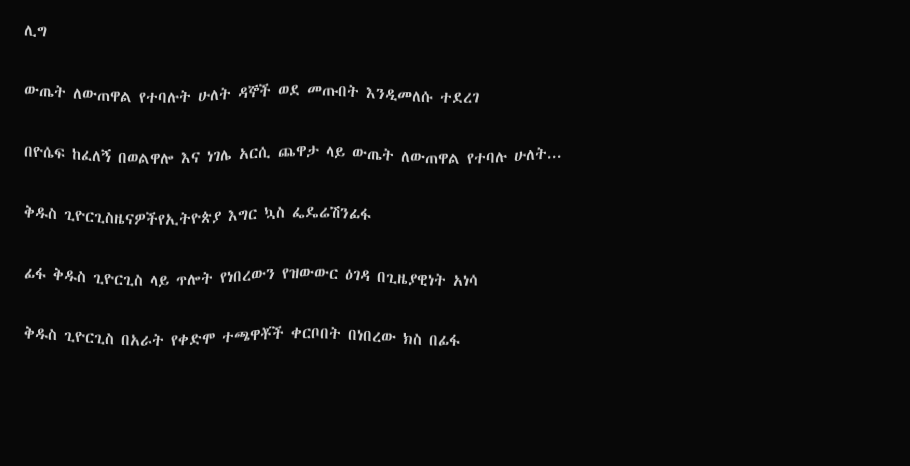ሊግ

ውጤት ለውጠዋል የተባሉት ሁለት ዳኞች ወደ መጡበት እንዲመለሱ ተደረገ

በዮሴፍ ከፈለኝ በወልዋሎ እና ነገሌ አርሲ ጨዋታ ላይ ውጤት ለውጠዋል የተባሉ ሁለት...

ቅዱስ ጊዮርጊስዜናዎችየኢትዮጵያ እግር ኳስ ፌዴሬሽንፊፋ

ፊፋ ቅዱስ ጊዮርጊስ ላይ ጥሎት የነበረውን የዝውውር ዕገዳ በጊዜያዊነት አነሳ

ቅዱስ ጊዮርጊስ በአራት የቀድሞ ተጫዋቾች ቀርቦበት በነበረው ክስ በፊፋ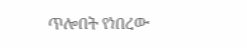ጥሎበት የነበረው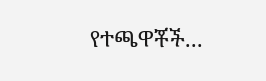የተጫዋቾች...